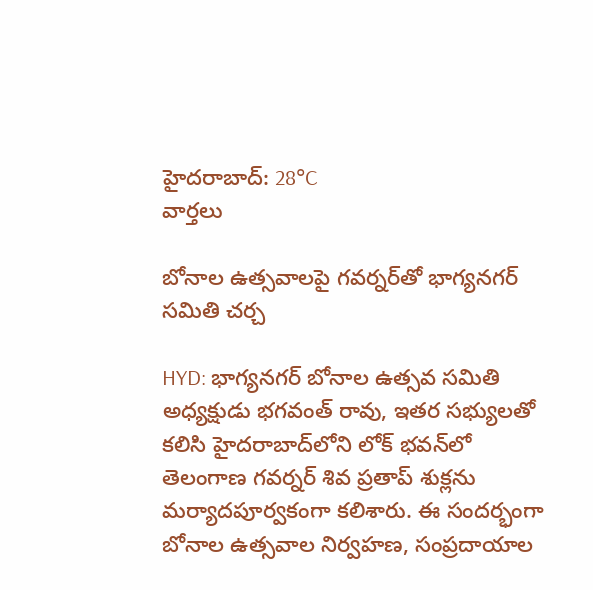హైదరాబాద్: 28°C
వార్తలు

బోనాల ఉత్సవాలపై గవర్నర్‌తో భాగ్యనగర్ సమితి చర్చ

HYD: భాగ్యనగర్ బోనాల ఉత్సవ సమితి అధ్యక్షుడు భగవంత్ రావు, ఇతర సభ్యులతో కలిసి హైదరాబాద్‌లోని లోక్ భవన్‌లో తెలంగాణ గవర్నర్ శివ ప్రతాప్ శుక్లను మర్యాదపూర్వకంగా కలిశారు. ఈ సందర్భంగా బోనాల ఉత్సవాల నిర్వహణ, సంప్రదాయాల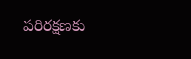పరిరక్షణకు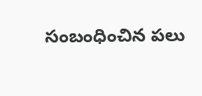సంబంధించిన పలు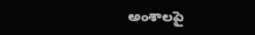అంశాలపై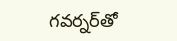గవర్నర్‌తో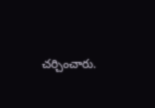చర్చించారు.